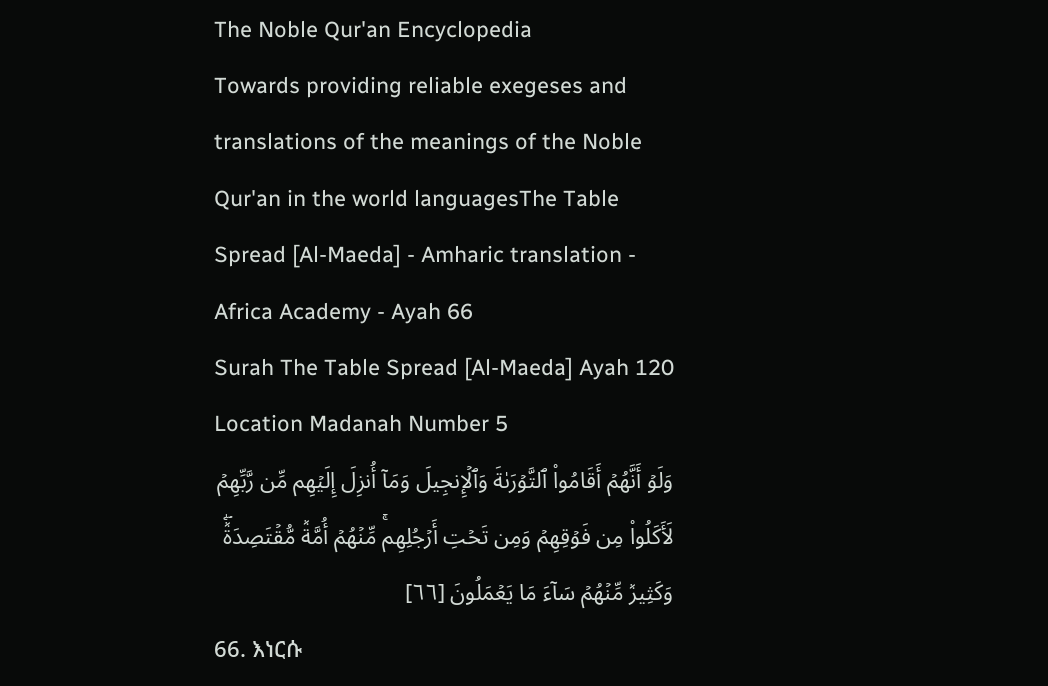The Noble Qur'an Encyclopedia
Towards providing reliable exegeses and translations of the meanings of the Noble Qur'an in the world languagesThe Table Spread [Al-Maeda] - Amharic translation - Africa Academy - Ayah 66
Surah The Table Spread [Al-Maeda] Ayah 120 Location Madanah Number 5
وَلَوۡ أَنَّهُمۡ أَقَامُواْ ٱلتَّوۡرَىٰةَ وَٱلۡإِنجِيلَ وَمَآ أُنزِلَ إِلَيۡهِم مِّن رَّبِّهِمۡ لَأَكَلُواْ مِن فَوۡقِهِمۡ وَمِن تَحۡتِ أَرۡجُلِهِمۚ مِّنۡهُمۡ أُمَّةٞ مُّقۡتَصِدَةٞۖ وَكَثِيرٞ مِّنۡهُمۡ سَآءَ مَا يَعۡمَلُونَ [٦٦]
66. እነርሱ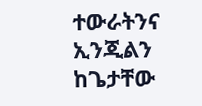ተውራትንና ኢንጂልን ከጌታቸው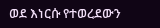ወደ እነርሱ የተወረደውን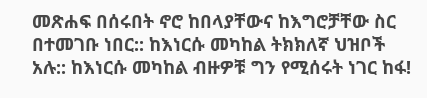መጽሐፍ በሰሩበት ኖሮ ከበላያቸውና ከእግሮቻቸው ስር በተመገቡ ነበር:: ከእነርሱ መካከል ትክክለኛ ህዝቦች አሉ:: ከእነርሱ መካከል ብዙዎቹ ግን የሚሰሩት ነገር ከፋ!